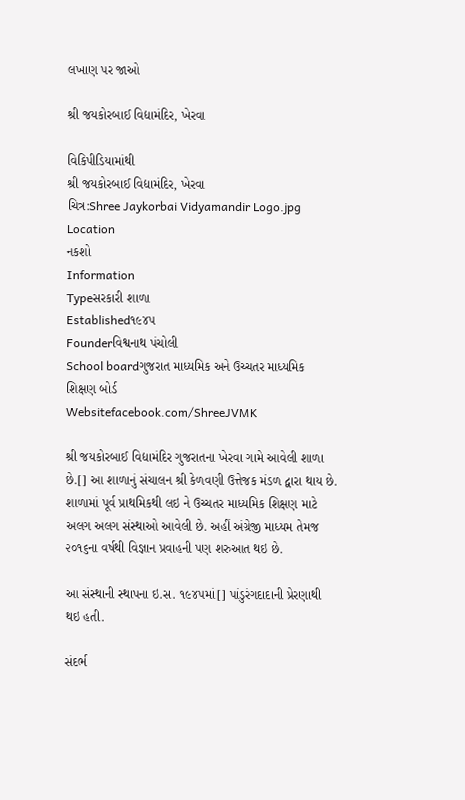લખાણ પર જાઓ

શ્રી જયકોરબાઈ વિદ્યામંદિર, ખેરવા

વિકિપીડિયામાંથી
શ્રી જયકોરબાઈ વિદ્યામંદિર, ખેરવા
ચિત્ર:Shree Jaykorbai Vidyamandir Logo.jpg
Location
નકશો
Information
Typeસરકારી શાળા
Established૧૯૪૫
Founderવિશ્વનાથ પંચોલી
School boardગુજરાત માધ્યમિક અને ઉચ્ચતર માધ્યમિક શિક્ષણ બોર્ડ
Websitefacebook.com/ShreeJVMK

શ્રી જયકોરબાઈ વિદ્યામંદિર ગુજરાતના ખેરવા ગામે આવેલી શાળા છે.[] આ શાળાનું સંચાલન શ્રી કેળવણી ઉત્તેજક મંડળ દ્વારા થાય છે. શાળામાં પૂર્વ પ્રાથમિકથી લઇ ને ઉચ્ચતર માધ્યમિક શિક્ષણ માટે અલગ અલગ સંસ્થાઓ આવેલી છે. અહીં અંગ્રેજી માધ્યમ તેમજ ૨૦૧૬ના વર્ષથી વિજ્ઞાન પ્રવાહની પણ શરુઆત થઇ છે.

આ સંસ્થાની સ્થાપના ઇ.સ. ૧૯૪૫માં[] પાંડુરંગદાદાની પ્રેરણાથી થઇ હતી.

સંદર્ભ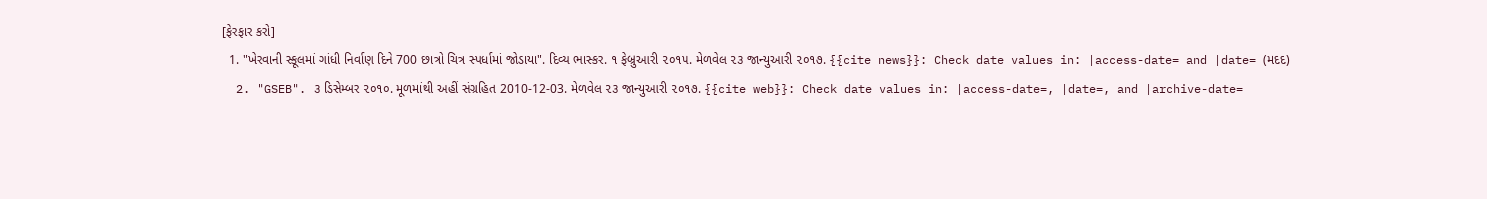[ફેરફાર કરો]
  1. "ખેરવાની સ્કૂલમાં ગાંધી નિર્વાણ દિને 700 છાત્રો ચિત્ર સ્પર્ધામાં જોડાયા". દિવ્ય ભાસ્કર. ૧ ફેબ્રુઆરી ૨૦૧૫. મેળવેલ ૨૩ જાન્યુઆરી ૨૦૧૭. {{cite news}}: Check date values in: |access-date= and |date= (મદદ)
  2. "GSEB". ૩ ડિસેમ્બર ૨૦૧૦. મૂળમાંથી અહીં સંગ્રહિત 2010-12-03. મેળવેલ ૨૩ જાન્યુઆરી ૨૦૧૭. {{cite web}}: Check date values in: |access-date=, |date=, and |archive-date=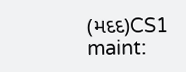(મદદ)CS1 maint: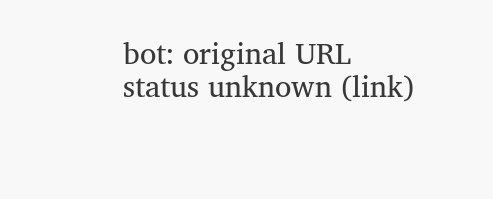bot: original URL status unknown (link)